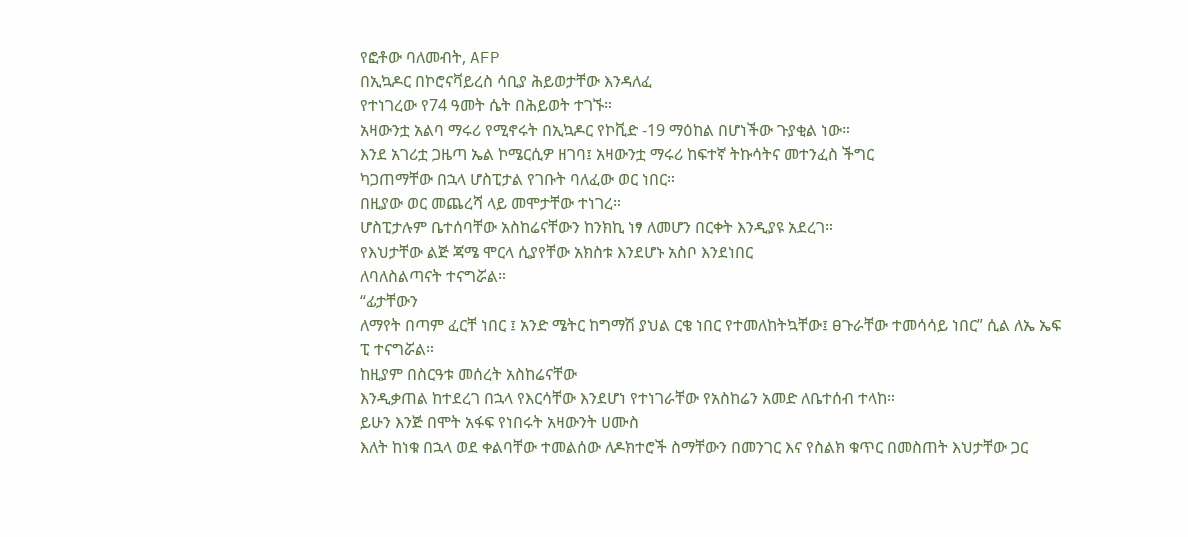የፎቶው ባለመብት, AFP
በኢኳዶር በኮሮናቫይረስ ሳቢያ ሕይወታቸው እንዳለፈ
የተነገረው የ74 ዓመት ሴት በሕይወት ተገኙ።
አዛውንቷ አልባ ማሩሪ የሚኖሩት በኢኳዶር የኮቪድ -19 ማዕከል በሆነችው ጉያቂል ነው።
እንደ አገሪቷ ጋዜጣ ኤል ኮሜርሲዎ ዘገባ፤ አዛውንቷ ማሩሪ ከፍተኛ ትኩሳትና መተንፈስ ችግር
ካጋጠማቸው በኋላ ሆስፒታል የገቡት ባለፈው ወር ነበር።
በዚያው ወር መጨረሻ ላይ መሞታቸው ተነገረ።
ሆስፒታሉም ቤተሰባቸው አስከሬናቸውን ከንክኪ ነፃ ለመሆን በርቀት እንዲያዩ አደረገ።
የእህታቸው ልጅ ጃሜ ሞርላ ሲያየቸው አክስቱ እንደሆኑ አስቦ እንደነበር
ለባለስልጣናት ተናግሯል።
“ፊታቸውን
ለማየት በጣም ፈርቸ ነበር ፤ አንድ ሜትር ከግማሽ ያህል ርቄ ነበር የተመለከትኳቸው፤ ፀጉራቸው ተመሳሳይ ነበር” ሲል ለኤ ኤፍ
ፒ ተናግሯል።
ከዚያም በስርዓቱ መሰረት አስከሬናቸው
እንዲቃጠል ከተደረገ በኋላ የእርሳቸው እንደሆነ የተነገራቸው የአስከሬን አመድ ለቤተሰብ ተላከ።
ይሁን እንጅ በሞት አፋፍ የነበሩት አዛውንት ሀሙስ
እለት ከነቁ በኋላ ወደ ቀልባቸው ተመልሰው ለዶክተሮች ስማቸውን በመንገር እና የስልክ ቁጥር በመስጠት እህታቸው ጋር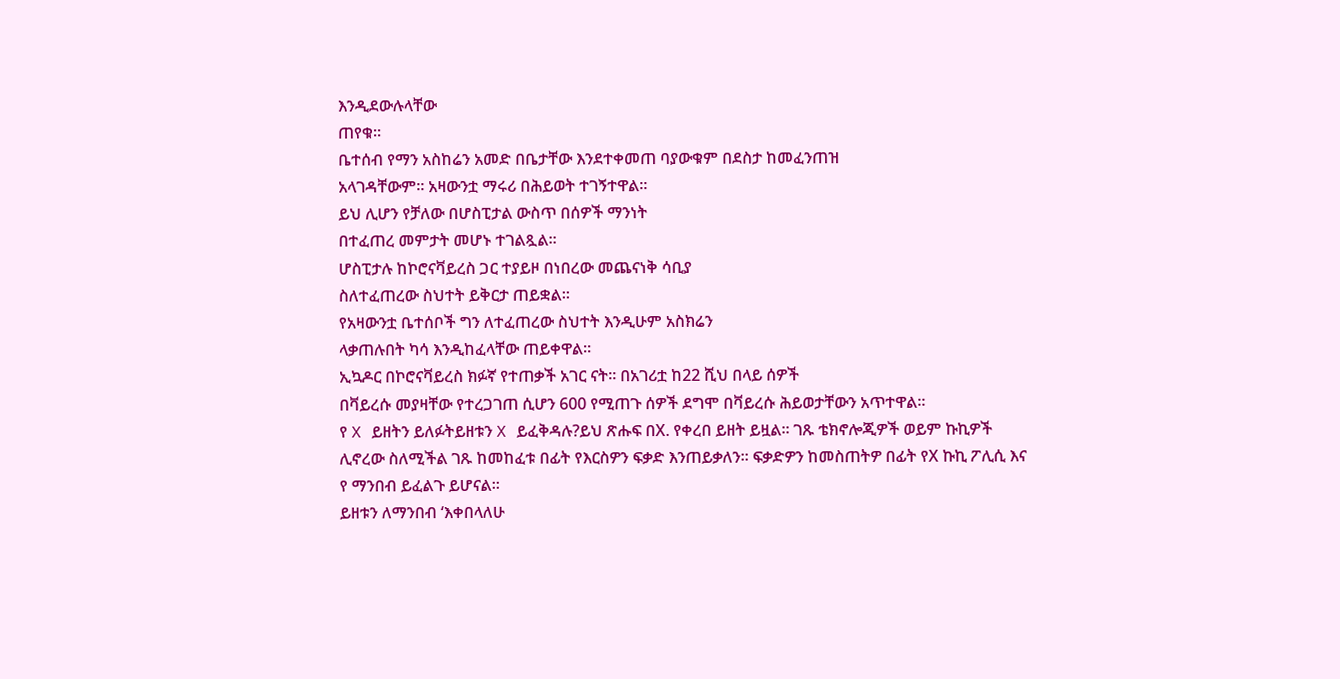እንዲደውሉላቸው
ጠየቁ።
ቤተሰብ የማን አስከሬን አመድ በቤታቸው እንደተቀመጠ ባያውቁም በደስታ ከመፈንጠዝ
አላገዳቸውም። አዛውንቷ ማሩሪ በሕይወት ተገኝተዋል።
ይህ ሊሆን የቻለው በሆስፒታል ውስጥ በሰዎች ማንነት
በተፈጠረ መምታት መሆኑ ተገልጿል።
ሆስፒታሉ ከኮሮናቫይረስ ጋር ተያይዞ በነበረው መጨናነቅ ሳቢያ
ስለተፈጠረው ስህተት ይቅርታ ጠይቋል።
የአዛውንቷ ቤተሰቦች ግን ለተፈጠረው ስህተት እንዲሁም አስክሬን
ላቃጠሉበት ካሳ እንዲከፈላቸው ጠይቀዋል።
ኢኳዶር በኮሮናቫይረስ ክፉኛ የተጠቃች አገር ናት። በአገሪቷ ከ22 ሺህ በላይ ሰዎች
በቫይረሱ መያዛቸው የተረጋገጠ ሲሆን 600 የሚጠጉ ሰዎች ደግሞ በቫይረሱ ሕይወታቸውን አጥተዋል።
የ X ይዘትን ይለፉትይዘቱን X ይፈቅዳሉ?ይህ ጽሑፍ በX. የቀረበ ይዘት ይዟል። ገጹ ቴክኖሎጂዎች ወይም ኩኪዎች ሊኖረው ስለሚችል ገጹ ከመከፈቱ በፊት የእርስዎን ፍቃድ እንጠይቃለን። ፍቃድዎን ከመስጠትዎ በፊት የX ኩኪ ፖሊሲ እና የ ማንበብ ይፈልጉ ይሆናል።
ይዘቱን ለማንበብ ‘እቀበላለሁ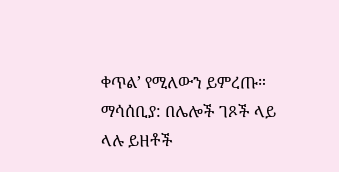ቀጥል’ የሚለውን ይምረጡ።
ማሳሰቢያ: በሌሎች ገጾች ላይ ላሉ ይዘቶች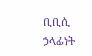ቢቢሲ ኃላፊነት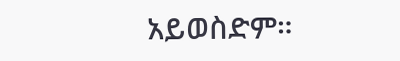አይወስድም።